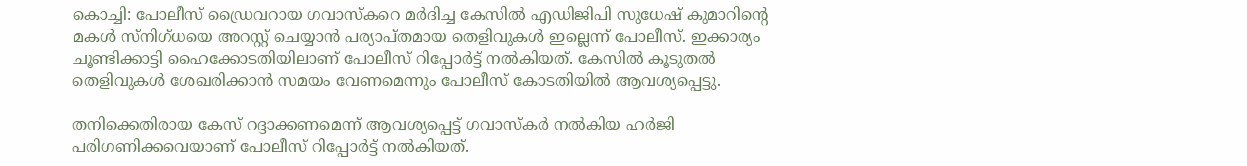കൊച്ചി: പോലീസ് ഡ്രൈവറായ ഗവാസ്‌കറെ മര്‍ദിച്ച കേസില്‍ എഡിജിപി സുധേഷ് കുമാറിന്റെ മകള്‍ സ്‌നിഗ്ധയെ അറസ്റ്റ് ചെയ്യാന്‍ പര്യാപ്തമായ തെളിവുകള്‍ ഇല്ലെന്ന് പോലീസ്. ഇക്കാര്യം ചൂണ്ടിക്കാട്ടി ഹൈക്കോടതിയിലാണ് പോലീസ് റിപ്പോര്‍ട്ട് നല്‍കിയത്. കേസില്‍ കൂടുതല്‍ തെളിവുകള്‍ ശേഖരിക്കാന്‍ സമയം വേണമെന്നും പോലീസ് കോടതിയില്‍ ആവശ്യപ്പെട്ടു.

തനിക്കെതിരായ കേസ് റദ്ദാക്കണമെന്ന് ആവശ്യപ്പെട്ട് ഗവാസ്‌കര്‍ നല്‍കിയ ഹര്‍ജി പരിഗണിക്കവെയാണ് പോലീസ് റിപ്പോര്‍ട്ട് നല്‍കിയത്.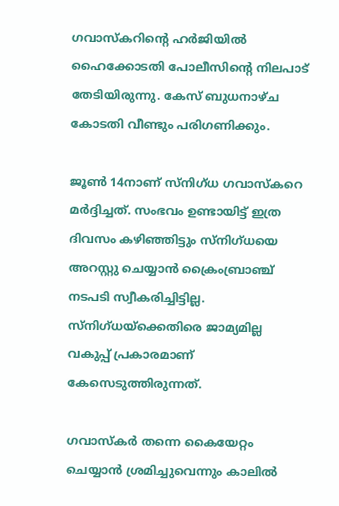ഗവാസ്‌കറിന്റെ ഹര്‍ജിയില്‍ ഹൈക്കോടതി പോലീസിന്റെ നിലപാട് തേടിയിരുന്നു. കേസ് ബുധനാഴ്ച കോടതി വീണ്ടും പരിഗണിക്കും.

ജൂണ്‍ 14നാണ് സ്‌നിഗ്ധ ഗവാസ്‌കറെ മര്‍ദ്ദിച്ചത്. സംഭവം ഉണ്ടായിട്ട് ഇത്ര ദിവസം കഴിഞ്ഞിട്ടും സ്‌നിഗ്ധയെ അറസ്റ്റു ചെയ്യാന്‍ ക്രൈംബ്രാഞ്ച് നടപടി സ്വീകരിച്ചിട്ടില്ല. സ്‌നിഗ്ധയ്‌ക്കെതിരെ ജാമ്യമില്ല വകുപ്പ് പ്രകാരമാണ് കേസെടുത്തിരുന്നത്.

ഗവാസ്‌കര്‍ തന്നെ കൈയേറ്റം ചെയ്യാന്‍ ശ്രമിച്ചുവെന്നും കാലില്‍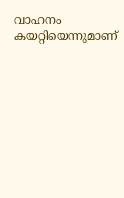വാഹനം കയറ്റിയെന്നുമാണ്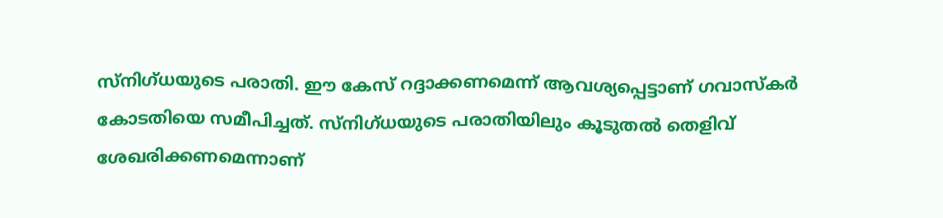സ്‌നിഗ്ധയുടെ പരാതി. ഈ കേസ് റദ്ദാക്കണമെന്ന് ആവശ്യപ്പെട്ടാണ് ഗവാസ്‌കര്‍ കോടതിയെ സമീപിച്ചത്. സ്‌നിഗ്ധയുടെ പരാതിയിലും കൂടുതല്‍ തെളിവ് ശേഖരിക്കണമെന്നാണ്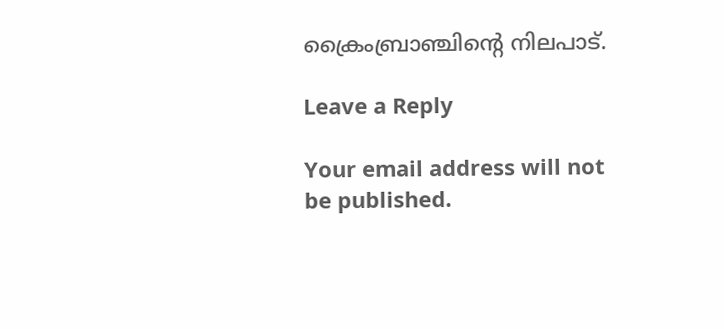ക്രൈംബ്രാഞ്ചിന്റെ നിലപാട്.

Leave a Reply

Your email address will not be published.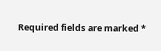Required fields are marked *